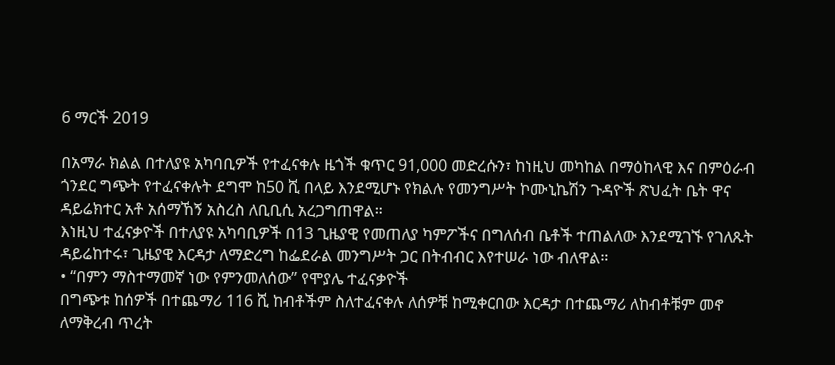6 ማርች 2019

በአማራ ክልል በተለያዩ አካባቢዎች የተፈናቀሉ ዜጎች ቁጥር 91,000 መድረሱን፣ ከነዚህ መካከል በማዕከላዊ እና በምዕራብ ጎንደር ግጭት የተፈናቀሉት ደግሞ ከ50 ሺ በላይ እንደሚሆኑ የክልሉ የመንግሥት ኮሙኒኬሽን ጉዳዮች ጽህፈት ቤት ዋና ዳይሬክተር አቶ አሰማኸኝ አስረስ ለቢቢሲ አረጋግጠዋል።
እነዚህ ተፈናቃዮች በተለያዩ አካባቢዎች በ13 ጊዜያዊ የመጠለያ ካምፖችና በግለሰብ ቤቶች ተጠልለው እንደሚገኙ የገለጹት ዳይሬከተሩ፣ ጊዜያዊ እርዳታ ለማድረግ ከፌደራል መንግሥት ጋር በትብብር እየተሠራ ነው ብለዋል።
• “በምን ማስተማመኛ ነው የምንመለሰው” የሞያሌ ተፈናቃዮች
በግጭቱ ከሰዎች በተጨማሪ 116 ሺ ከብቶችም ስለተፈናቀሉ ለሰዎቹ ከሚቀርበው እርዳታ በተጨማሪ ለከብቶቹም መኖ ለማቅረብ ጥረት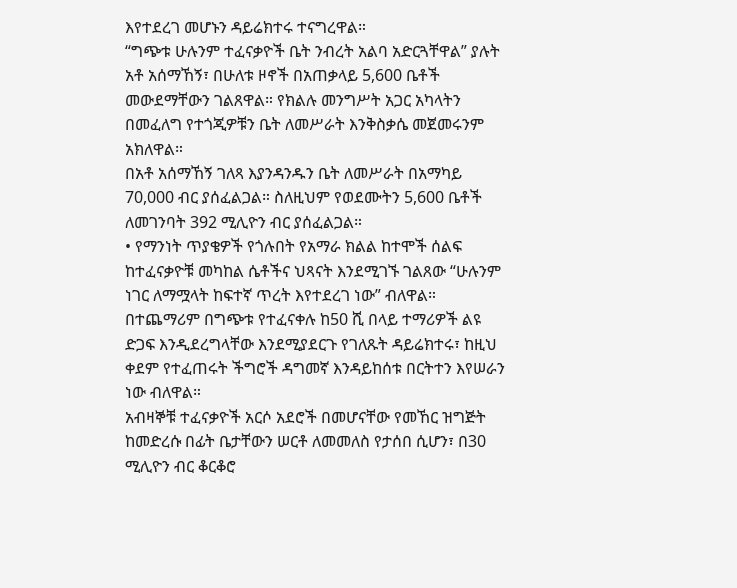እየተደረገ መሆኑን ዳይሬክተሩ ተናግረዋል።
“ግጭቱ ሁሉንም ተፈናቃዮች ቤት ንብረት አልባ አድርጓቸዋል” ያሉት አቶ አሰማኸኝ፣ በሁለቱ ዞኖች በአጠቃላይ 5,600 ቤቶች መውደማቸውን ገልጸዋል። የክልሉ መንግሥት አጋር አካላትን በመፈለግ የተጎጂዎቹን ቤት ለመሥራት እንቅስቃሴ መጀመሩንም አክለዋል።
በአቶ አሰማኸኝ ገለጻ እያንዳንዱን ቤት ለመሥራት በአማካይ 70,000 ብር ያሰፈልጋል። ስለዚህም የወደሙትን 5,600 ቤቶች ለመገንባት 392 ሚሊዮን ብር ያሰፈልጋል።
• የማንነት ጥያቄዎች የጎሉበት የአማራ ክልል ከተሞች ሰልፍ
ከተፈናቃዮቹ መካከል ሴቶችና ህጻናት እንደሚገኙ ገልጸው “ሁሉንም ነገር ለማሟላት ከፍተኛ ጥረት እየተደረገ ነው” ብለዋል።
በተጨማሪም በግጭቱ የተፈናቀሉ ከ50 ሺ በላይ ተማሪዎች ልዩ ድጋፍ እንዲደረግላቸው እንደሚያደርጉ የገለጹት ዳይሬክተሩ፣ ከዚህ ቀደም የተፈጠሩት ችግሮች ዳግመኛ እንዳይከሰቱ በርትተን እየሠራን ነው ብለዋል።
አብዛኞቹ ተፈናቃዮች አርሶ አደሮች በመሆናቸው የመኸር ዝግጅት ከመድረሱ በፊት ቤታቸውን ሠርቶ ለመመለስ የታሰበ ሲሆን፣ በ30 ሚሊዮን ብር ቆርቆሮ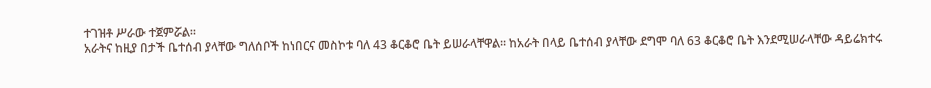ተገዝቶ ሥራው ተጀምሯል።
አራትና ከዚያ በታች ቤተሰብ ያላቸው ግለሰቦች ከነበርና መስኮቱ ባለ 43 ቆርቆሮ ቤት ይሠራላቸዋል። ከአራት በላይ ቤተሰብ ያላቸው ደግሞ ባለ 63 ቆርቆሮ ቤት እንደሚሠራላቸው ዳይሬክተሩ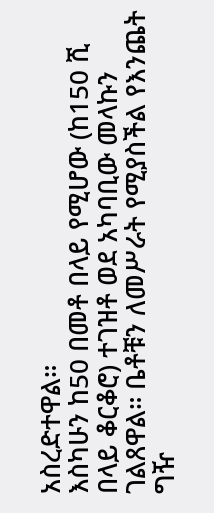አስረድተዋል።
እስካሁን ከ50 በመቶ በላይ የሚሆው (ከ150 ሺ በላይ ቆርቆሮ) ተገዝቶ ወደ አካባቢው መላኩን ገልጸዋል። ቤቶቹን ለመሥራት የሚያስችል የእንጨት ግዥ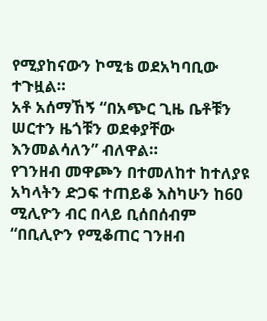የሚያከናውን ኮሚቴ ወደአካባቢው ተጉዟል።
አቶ አሰማኸኝ “በአጭር ጊዜ ቤቶቹን ሠርተን ዜጎቹን ወደቀያቸው እንመልሳለን” ብለዋል።
የገንዘብ መዋጮን በተመለከተ ከተለያዩ አካላትን ድጋፍ ተጠይቆ እስካሁን ከ60 ሚሊዮን ብር በላይ ቢሰበሰብም “በቢሊዮን የሚቆጠር ገንዘብ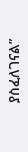ያስፈለገናል”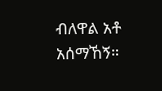ብለዋል አቶ አሰማኸኝ።